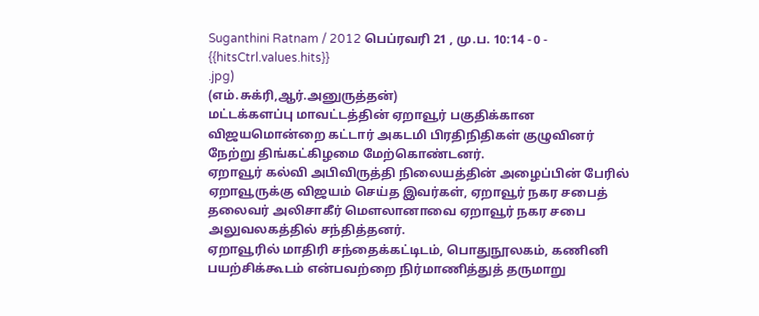Suganthini Ratnam / 2012 பெப்ரவரி 21 , மு.ப. 10:14 - 0 - {{hitsCtrl.values.hits}}
.jpg)
(எம்.சுக்ரி,ஆர்.அனுருத்தன்)
மட்டக்களப்பு மாவட்டத்தின் ஏறாவூர் பகுதிக்கான விஜயமொன்றை கட்டார் அகடமி பிரதிநிதிகள் குழுவினர் நேற்று திங்கட்கிழமை மேற்கொண்டனர்.
ஏறாவூர் கல்வி அபிவிருத்தி நிலையத்தின் அழைப்பின் பேரில் ஏறாவூருக்கு விஜயம் செய்த இவர்கள், ஏறாவூர் நகர சபைத் தலைவர் அலிசாகீர் மௌலானாவை ஏறாவூர் நகர சபை அலுவலகத்தில் சந்தித்தனர்.
ஏறாவூரில் மாதிரி சந்தைக்கட்டிடம், பொதுநூலகம், கணினி பயற்சிக்கூடம் என்பவற்றை நிர்மாணித்துத் தருமாறு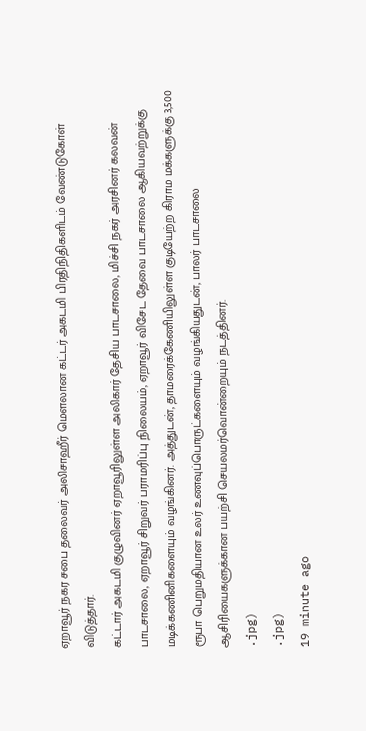ஏறாவூர் நகர சபை தலைவர் அலிசாஹீர் மௌலான கட்டர் அகடமி பிரதிநிதிகளிடம் வேண்டுகோள் விடுத்தார்.
கட்டார் அகடமி குழுவினர் ஏறாவூரிலுள்ள அலிகார் தேசிய பாடசாலை, மிச்சி நகர் அரசினர் கலவன் பாடசாலை, ஏறாவூர் சிறுவர் பராமரிப்பு நிலையம், ஏறாவூர் விசேட தேவை பாடசாலை ஆகியவற்றுக்கு மடிக்கணினிகளையும் வழங்கினர். அத்துடன், தாமரைக்கேணியிலுள்ள குடியேற்ற கிராம மக்களுக்கு 3,500 ரூபா பெறுமதியான உலர் உணவுப்பொருட்களையும் வழங்கியதுடன், பாலர் பாடசாலை ஆசிரியைகளுக்கான பயற்சி செயலமர்வொன்றையும் நடத்தினர்.
.jpg)
.jpg)
19 minute ago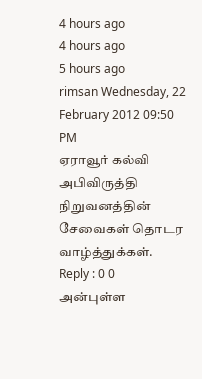4 hours ago
4 hours ago
5 hours ago
rimsan Wednesday, 22 February 2012 09:50 PM
ஏராவூர் கல்வி அபிவிருத்தி நிறுவனத்தின் சேவைகள் தொடர வாழ்த்துக்கள்.
Reply : 0 0
அன்புள்ள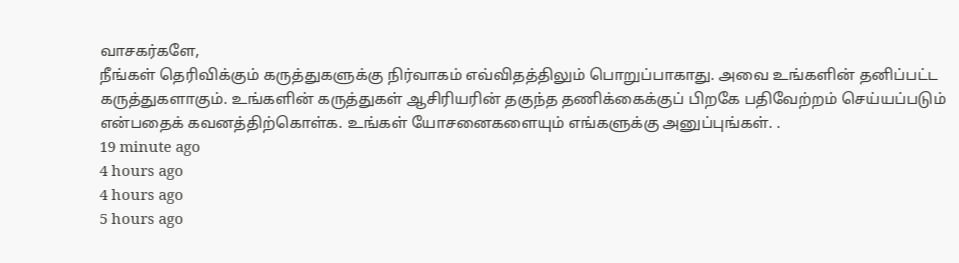வாசகர்களே,
நீங்கள் தெரிவிக்கும் கருத்துகளுக்கு நிர்வாகம் எவ்விதத்திலும் பொறுப்பாகாது. அவை உங்களின் தனிப்பட்ட கருத்துகளாகும். உங்களின் கருத்துகள் ஆசிரியரின் தகுந்த தணிக்கைக்குப் பிறகே பதிவேற்றம் செய்யப்படும் என்பதைக் கவனத்திற்கொள்க. உங்கள் யோசனைகளையும் எங்களுக்கு அனுப்புங்கள். .
19 minute ago
4 hours ago
4 hours ago
5 hours ago